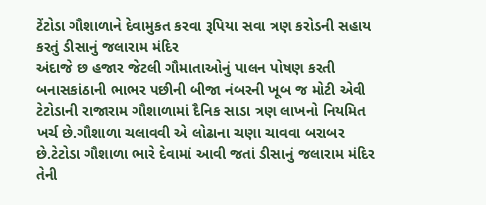ટેંટોડા ગૌશાળાને દેવામુકત કરવા રૂપિયા સવા ત્રણ કરોડની સહાય કરતું ડીસાનું જલારામ મંદિર
અંદાજે છ હજાર જેટલી ગૌમાતાઓનું પાલન પોષણ કરતી બનાસકાંઠાની ભાભર પછીની બીજા નંબરની ખૂબ જ મોટી એવી ટેટોડાની રાજારામ ગૌશાળામાં દૈનિક સાડા ત્રણ લાખનો નિયમિત ખર્ચ છે.ગૌશાળા ચલાવવી એ લોઢાના ચણા ચાવવા બરાબર છે.ટેટોડા ગૌશાળા ભારે દેવામાં આવી જતાં ડીસાનું જલારામ મંદિર તેની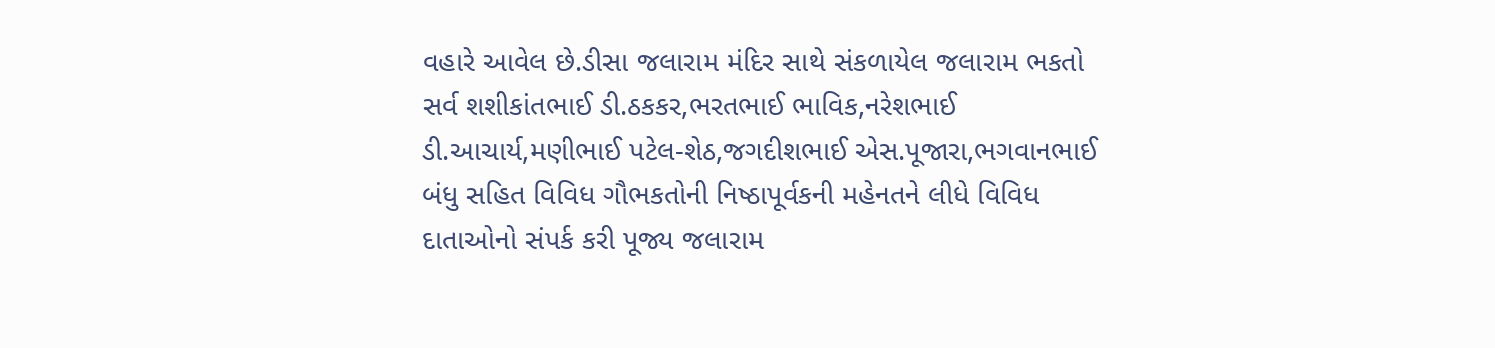વહારે આવેલ છે.ડીસા જલારામ મંદિર સાથે સંકળાયેલ જલારામ ભકતો સર્વ શશીકાંતભાઈ ડી.ઠકકર,ભરતભાઈ ભાવિક,નરેશભાઈ ડી.આચાર્ય,મણીભાઈ પટેલ-શેઠ,જગદીશભાઈ એસ.પૂજારા,ભગવાનભાઈ બંધુ સહિત વિવિધ ગૌભકતોની નિષ્ઠાપૂર્વકની મહેનતને લીધે વિવિધ દાતાઓનો સંપર્ક કરી પૂજ્ય જલારામ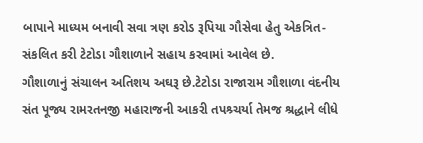બાપાને માધ્યમ બનાવી સવા ત્રણ કરોડ રૂપિયા ગૌસેવા હેતુ એકત્રિત-સંકલિત કરી ટેટોડા ગૌશાળાને સહાય કરવામાં આવેલ છે.
ગૌશાળાનું સંચાલન અતિશય અઘરૂ છે.ટેટોડા રાજારામ ગૌશાળા વંદનીય સંત પૂજ્ય રામરતનજી મહારાજની આકરી તપશ્ર્ચર્યા તેમજ શ્રદ્ધાને લીધે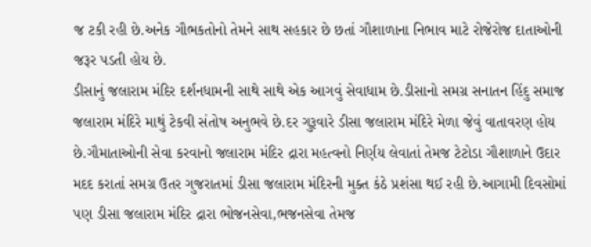જ ટકી રહી છે.અનેક ગૌભકતોનો તેમને સાથ સહકાર છે છતાં ગૌશાળાના નિભાવ માટે રોજેરોજ દાતાઓની જરૂર પડતી હોય છે.
ડીસાનું જલારામ મંદિર દર્શનધામની સાથે સાથે એક આગવું સેવાધામ છે.ડીસાનો સમગ્ર સનાતન હિંદુ સમાજ જલારામ મંદિરે માથું ટેકવી સંતોષ અનુભવે છે.દર ગુરૂવારે ડીસા જલારામ મંદિરે મેળા જેવું વાતાવરણ હોય છે.ગૌમાતાઓની સેવા કરવાનો જલારામ મંદિર દ્રારા મહત્વનો નિર્ણય લેવાતાં તેમજ ટેટોડા ગૌશાળાને ઉદાર મદદ કરાતાં સમગ્ર ઉતર ગુજરાતમાં ડીસા જલારામ મંદિરની મુક્ત કંઠે પ્રશંસા થઈ રહી છે.આગામી દિવસોમાં પણ ડીસા જલારામ મંદિર દ્રારા ભોજનસેવા,ભજનસેવા તેમજ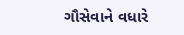ગૌસેવાને વધારે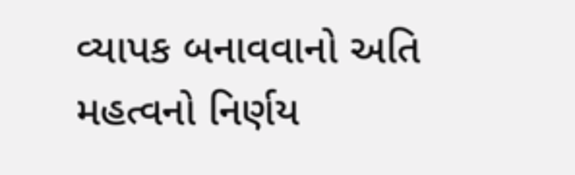વ્યાપક બનાવવાનો અતિ મહત્વનો નિર્ણય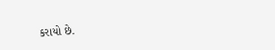કરાયો છે.